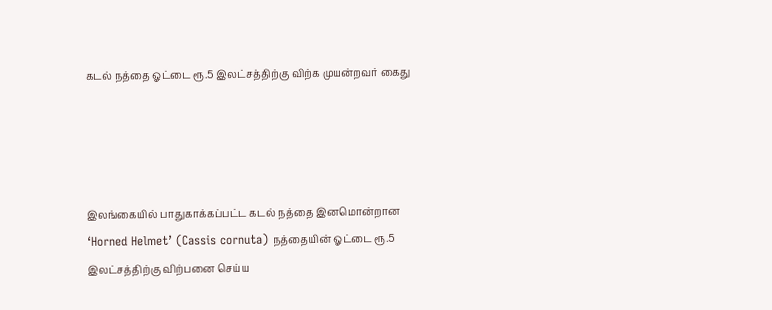கடல் நத்தை ஓட்டை ரூ.5 இலட்சத்திற்கு விற்க முயன்றவர் கைது




இலங்கையில் பாதுகாக்கப்பட்ட கடல் நத்தை இனமொன்றான ‘Horned Helmet’ (Cassis cornuta) நத்தையின் ஓட்டை ரூ.5 இலட்சத்திற்கு விற்பனை செய்ய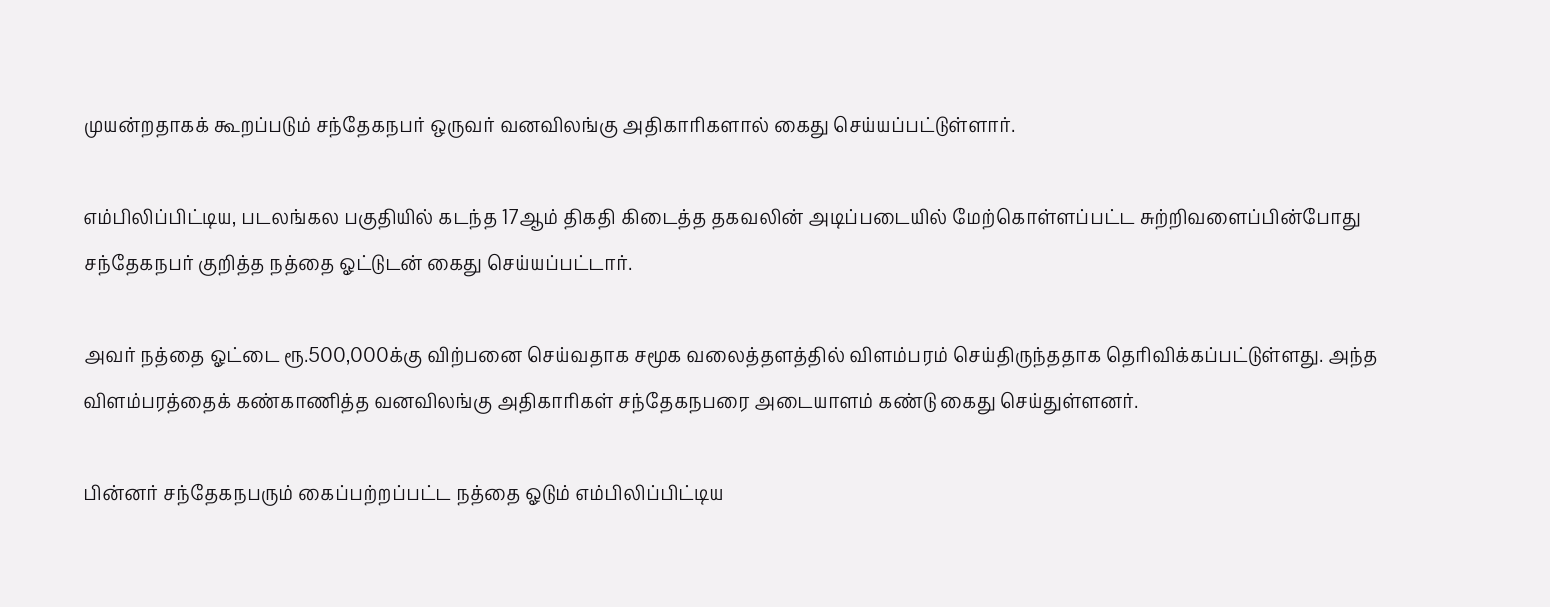முயன்றதாகக் கூறப்படும் சந்தேகநபர் ஒருவர் வனவிலங்கு அதிகாரிகளால் கைது செய்யப்பட்டுள்ளார்.

எம்பிலிப்பிட்டிய, படலங்கல பகுதியில் கடந்த 17ஆம் திகதி கிடைத்த தகவலின் அடிப்படையில் மேற்கொள்ளப்பட்ட சுற்றிவளைப்பின்போது சந்தேகநபர் குறித்த நத்தை ஓட்டுடன் கைது செய்யப்பட்டார்.

அவர் நத்தை ஓட்டை ரூ.500,000க்கு விற்பனை செய்வதாக சமூக வலைத்தளத்தில் விளம்பரம் செய்திருந்ததாக தெரிவிக்கப்பட்டுள்ளது. அந்த விளம்பரத்தைக் கண்காணித்த வனவிலங்கு அதிகாரிகள் சந்தேகநபரை அடையாளம் கண்டு கைது செய்துள்ளனர்.

பின்னர் சந்தேகநபரும் கைப்பற்றப்பட்ட நத்தை ஓடும் எம்பிலிப்பிட்டிய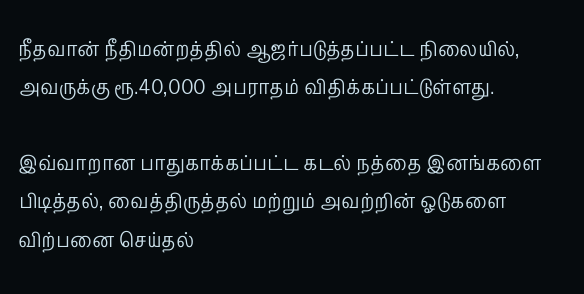நீதவான் நீதிமன்றத்தில் ஆஜர்படுத்தப்பட்ட நிலையில், அவருக்கு ரூ.40,000 அபராதம் விதிக்கப்பட்டுள்ளது.

இவ்வாறான பாதுகாக்கப்பட்ட கடல் நத்தை இனங்களை பிடித்தல், வைத்திருத்தல் மற்றும் அவற்றின் ஓடுகளை விற்பனை செய்தல்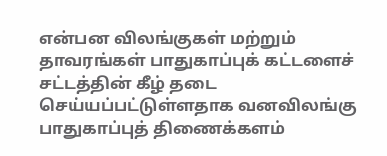என்பன விலங்குகள் மற்றும் தாவரங்கள் பாதுகாப்புக் கட்டளைச் சட்டத்தின் கீழ் தடை செய்யப்பட்டுள்ளதாக வனவிலங்கு பாதுகாப்புத் திணைக்களம்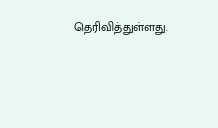தெரிவித்துள்ளது.